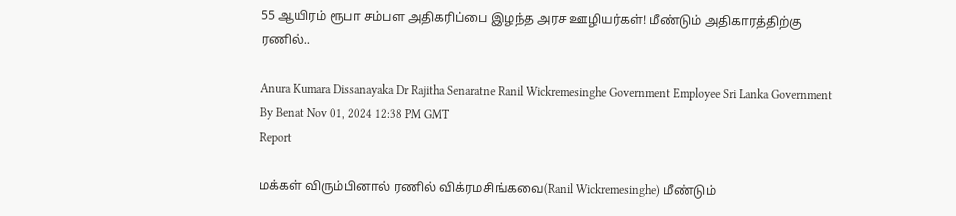55 ஆயிரம் ரூபா சம்பள அதிகரிப்பை இழந்த அரச ஊழியர்கள்! மீண்டும் அதிகாரத்திற்கு ரணில்..

Anura Kumara Dissanayaka Dr Rajitha Senaratne Ranil Wickremesinghe Government Employee Sri Lanka Government
By Benat Nov 01, 2024 12:38 PM GMT
Report

மக்கள் விரும்பினால் ரணில் விக்ரமசிங்கவை(Ranil Wickremesinghe) மீண்டும்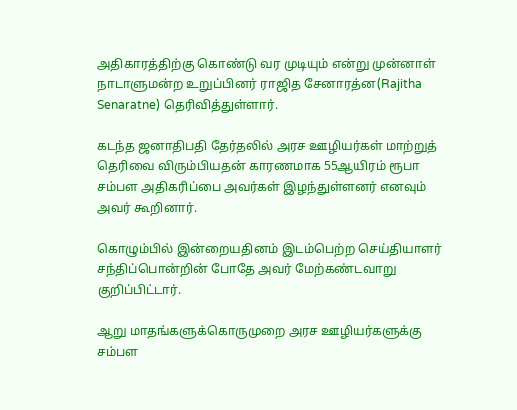அதிகாரத்திற்கு கொண்டு வர முடியும் என்று முன்னாள் நாடாளுமன்ற உறுப்பினர் ராஜித சேனாரத்ன(Rajitha Senaratne) தெரிவித்துள்ளார்.

கடந்த ஜனாதிபதி தேர்தலில் அரச ஊழியர்கள் மாற்றுத் தெரிவை விரும்பியதன் காரணமாக 55ஆயிரம் ரூபா சம்பள அதிகரிப்பை அவர்கள் இழந்துள்ளனர் எனவும் அவர் கூறினார்.

கொழும்பில் இன்றையதினம் இடம்பெற்ற செய்தியாளர் சந்திப்பொன்றின் போதே அவர் மேற்கண்டவாறு குறிப்பிட்டார்.

ஆறு மாதங்களுக்கொருமுறை அரச ஊழியர்களுக்கு சம்பள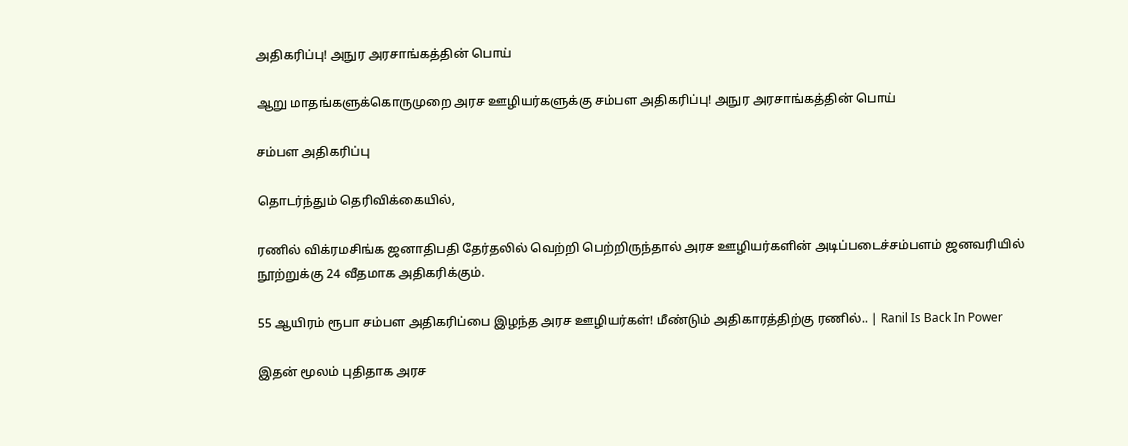அதிகரிப்பு! அநுர அரசாங்கத்தின் பொய்

ஆறு மாதங்களுக்கொருமுறை அரச ஊழியர்களுக்கு சம்பள அதிகரிப்பு! அநுர அரசாங்கத்தின் பொய்

சம்பள அதிகரிப்பு

தொடர்ந்தும் தெரிவிக்கையில்,

ரணில் விக்ரமசிங்க ஜனாதிபதி தேர்தலில் வெற்றி பெற்றிருந்தால் அரச ஊழியர்களின் அடிப்படைச்சம்பளம் ஜனவரியில் நூற்றுக்கு 24 வீதமாக அதிகரிக்கும்.

55 ஆயிரம் ரூபா சம்பள அதிகரிப்பை இழந்த அரச ஊழியர்கள்! மீண்டும் அதிகாரத்திற்கு ரணில்.. | Ranil Is Back In Power

இதன் மூலம் புதிதாக அரச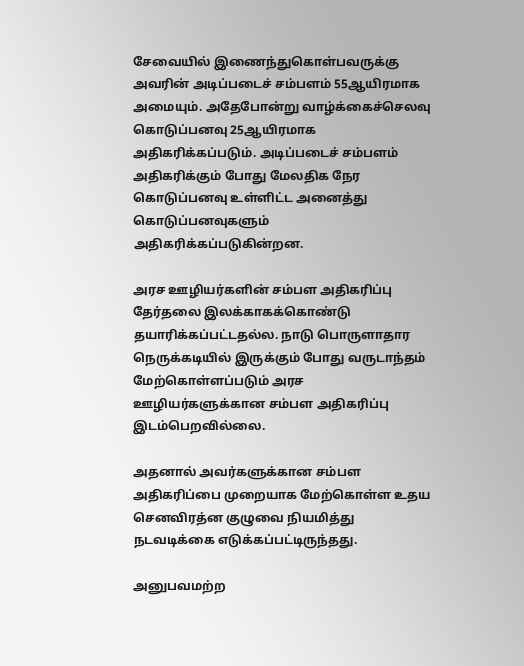சேவையில் இணைந்துகொள்பவருக்கு அவரின் அடிப்படைச் சம்பளம் 55ஆயிரமாக அமையும். அதேபோன்று வாழ்க்கைச்செலவு கொடுப்பனவு 25ஆயிரமாக அதிகரிக்கப்படும். அடிப்படைச் சம்பளம் அதிகரிக்கும் போது மேலதிக நேர கொடுப்பனவு உள்ளிட்ட அனைத்து கொடுப்பனவுகளும் அதிகரிக்கப்படுகின்றன.

அரச ஊழியர்களின் சம்பள அதிகரிப்பு தேர்தலை இலக்காகக்கொண்டு தயாரிக்கப்பட்டதல்ல. நாடு பொருளாதார நெருக்கடியில் இருக்கும் போது வருடாந்தம் மேற்கொள்ளப்படும் அரச ஊழியர்களுக்கான சம்பள அதிகரிப்பு இடம்பெறவில்லை.

அதனால் அவர்களுக்கான சம்பள அதிகரிப்பை முறையாக மேற்கொள்ள உதய செனவிரத்ன குழுவை நியமித்து நடவடிக்கை எடுக்கப்பட்டிருந்தது.

அனுபவமற்ற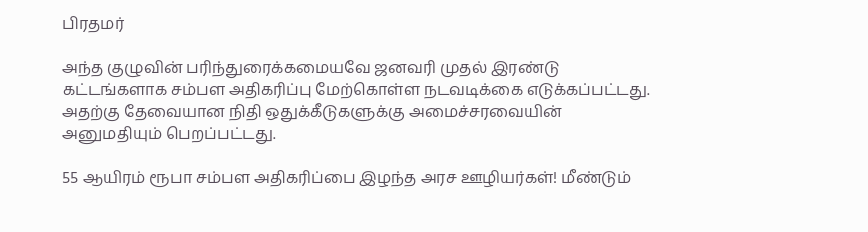பிரதமர்

அந்த குழுவின் பரிந்துரைக்கமையவே ஜனவரி முதல் இரண்டு கட்டங்களாக சம்பள அதிகரிப்பு மேற்கொள்ள நடவடிக்கை எடுக்கப்பட்டது. அதற்கு தேவையான நிதி ஒதுக்கீடுகளுக்கு அமைச்சரவையின் அனுமதியும் பெறப்பட்டது.

55 ஆயிரம் ரூபா சம்பள அதிகரிப்பை இழந்த அரச ஊழியர்கள்! மீண்டும்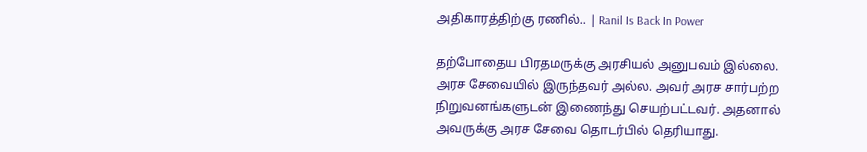அதிகாரத்திற்கு ரணில்.. | Ranil Is Back In Power

தற்போதைய பிரதமருக்கு அரசியல் அனுபவம் இல்லை. அரச சேவையில் இருந்தவர் அல்ல. அவர் அரச சார்பற்ற நிறுவனங்களுடன் இணைந்து செயற்பட்டவர். அதனால் அவருக்கு அரச சேவை தொடர்பில் தெரியாது.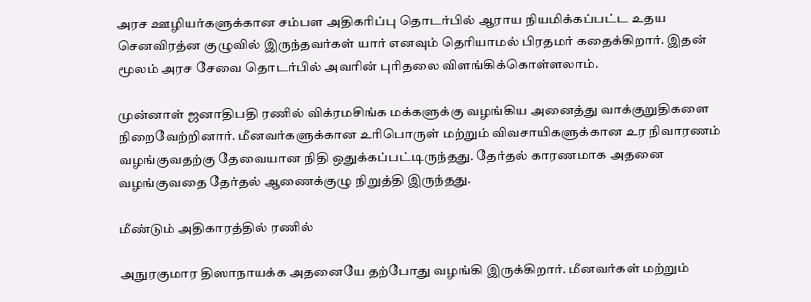அரச ஊழியர்களுக்கான சம்பள அதிகரிப்பு தொடர்பில் ஆராய நியமிக்கப்பட்ட உதய செனவிரத்ன குழுவில் இருந்தவர்கள் யார் எனவும் தெரியாமல் பிரதமர் கதைக்கிறார். இதன் மூலம் அரச சேவை தொடர்பில் அவரின் புரிதலை விளங்கிக்கொள்ளலாம்.

முன்னாள் ஜனாதிபதி ரணில் விக்ரமசிங்க மக்களுக்கு வழங்கிய அனைத்து வாக்குறுதிகளை நிறைவேற்றினார். மீனவர்களுக்கான உரிபொருள் மற்றும் விவசாயிகளுக்கான உர நிவாரணம் வழங்குவதற்கு தேவையான நிதி ஒதுக்கப்பட்டிருந்தது. தேர்தல் காரணமாக அதனை வழங்குவதை தேர்தல் ஆணைக்குழு நிறுத்தி இருந்தது.

மீண்டும் அதிகாரத்தில் ரணில்

அநுரகுமார திஸாநாயக்க அதனையே தற்போது வழங்கி இருக்கிறார். மீனவர்கள் மற்றும்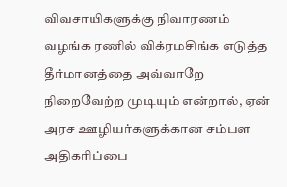விவசாயிகளுக்கு நிவாரணம் வழங்க ரணில் விக்ரமசிங்க எடுத்த தீர்மானத்தை அவ்வாறே நிறைவேற்ற முடியும் என்றால், ஏன் அரச ஊழியர்களுக்கான சம்பள அதிகரிப்பை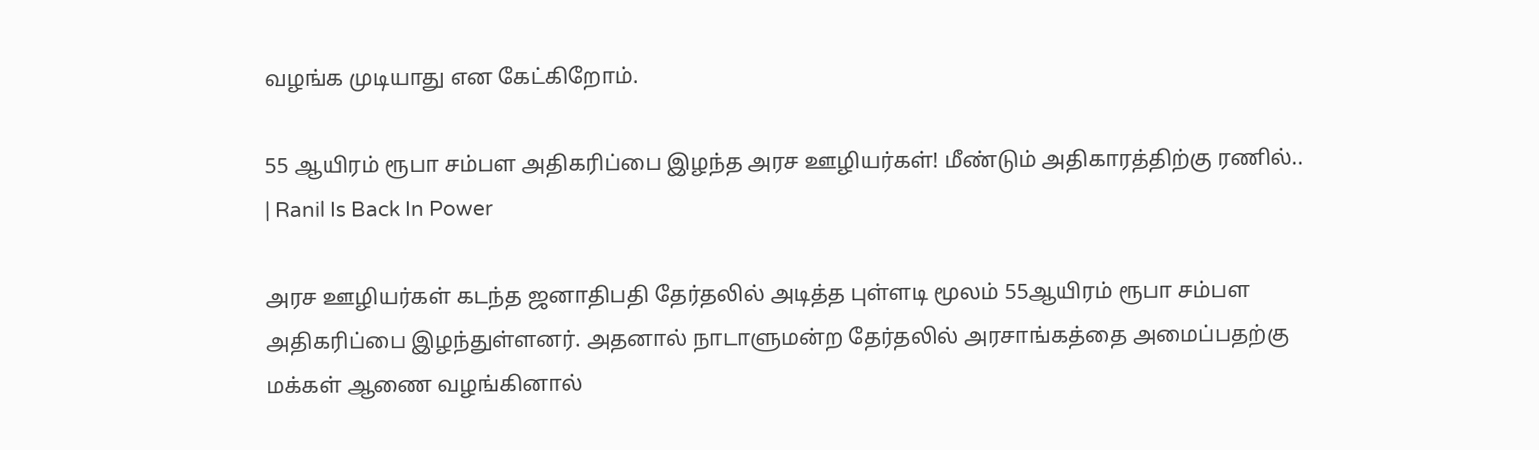வழங்க முடியாது என கேட்கிறோம்.

55 ஆயிரம் ரூபா சம்பள அதிகரிப்பை இழந்த அரச ஊழியர்கள்! மீண்டும் அதிகாரத்திற்கு ரணில்.. | Ranil Is Back In Power

அரச ஊழியர்கள் கடந்த ஜனாதிபதி தேர்தலில் அடித்த புள்ளடி மூலம் 55ஆயிரம் ரூபா சம்பள அதிகரிப்பை இழந்துள்ளனர். அதனால் நாடாளுமன்ற தேர்தலில் அரசாங்கத்தை அமைப்பதற்கு மக்கள் ஆணை வழங்கினால்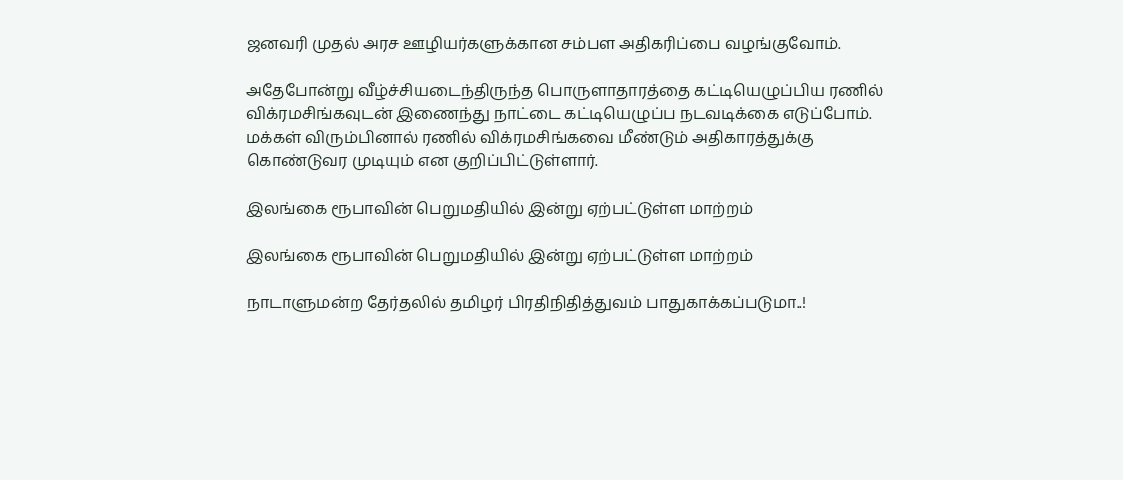ஜனவரி முதல் அரச ஊழியர்களுக்கான சம்பள அதிகரிப்பை வழங்குவோம்.

அதேபோன்று வீழ்ச்சியடைந்திருந்த பொருளாதாரத்தை கட்டியெழுப்பிய ரணில் விக்ரமசிங்கவுடன் இணைந்து நாட்டை கட்டியெழுப்ப நடவடிக்கை எடுப்போம். மக்கள் விரும்பினால் ரணில் விக்ரமசிங்கவை மீண்டும் அதிகாரத்துக்கு கொண்டுவர முடியும் என குறிப்பிட்டுள்ளார்.

இலங்கை ரூபாவின் பெறுமதியில் இன்று ஏற்பட்டுள்ள மாற்றம்

இலங்கை ரூபாவின் பெறுமதியில் இன்று ஏற்பட்டுள்ள மாற்றம்

நாடாளுமன்ற தேர்தலில் தமிழர் பிரதிநிதித்துவம் பாதுகாக்கப்படுமா..!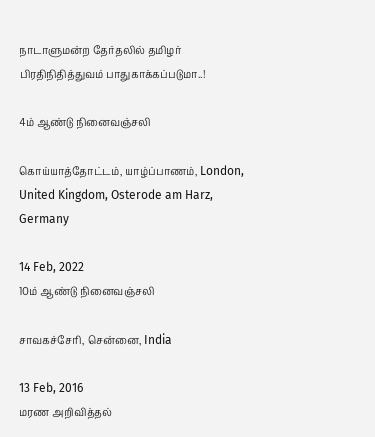நாடாளுமன்ற தேர்தலில் தமிழர் பிரதிநிதித்துவம் பாதுகாக்கப்படுமா..!

4ம் ஆண்டு நினைவஞ்சலி

கொய்யாத்தோட்டம், யாழ்ப்பாணம், London, United Kingdom, Osterode am Harz, Germany

14 Feb, 2022
10ம் ஆண்டு நினைவஞ்சலி

சாவகச்சேரி, சென்னை, India

13 Feb, 2016
மரண அறிவித்தல்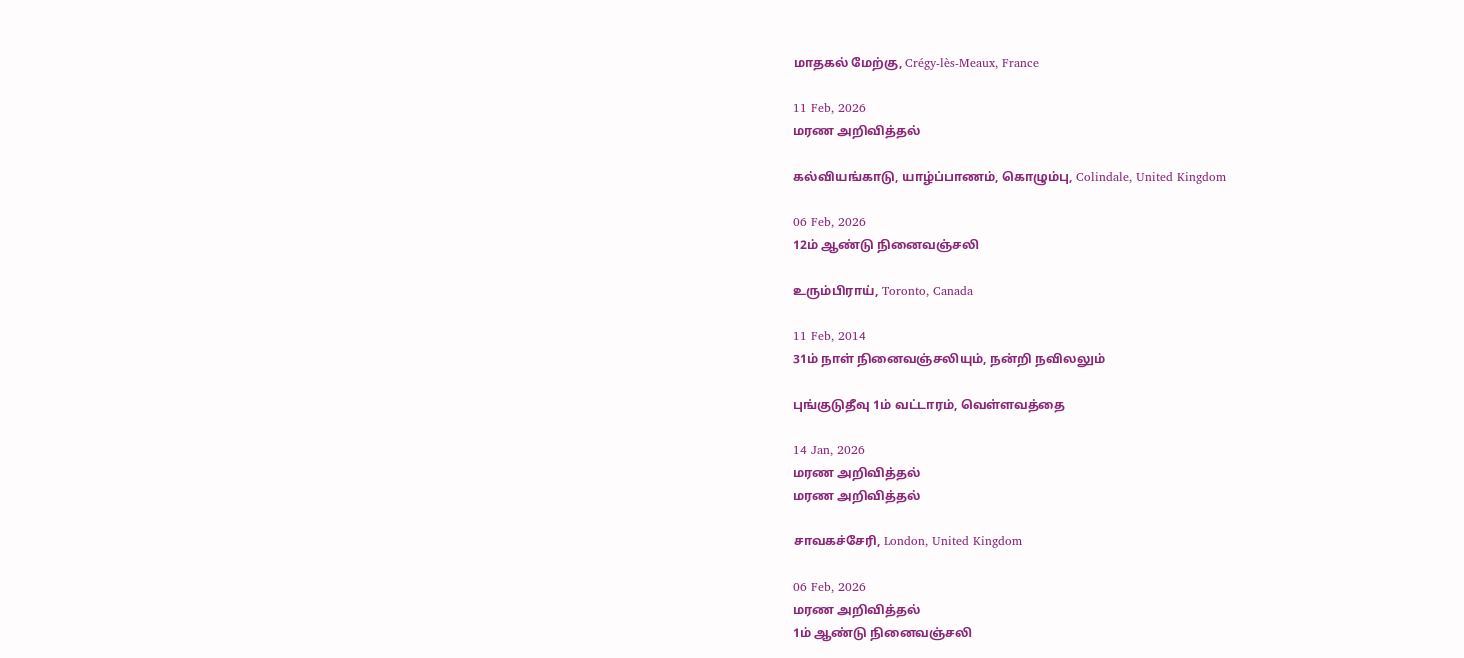மாதகல் மேற்கு, Crégy-lès-Meaux, France

11 Feb, 2026
மரண அறிவித்தல்

கல்வியங்காடு, யாழ்ப்பாணம், கொழும்பு, Colindale, United Kingdom

06 Feb, 2026
12ம் ஆண்டு நினைவஞ்சலி

உரும்பிராய், Toronto, Canada

11 Feb, 2014
31ம் நாள் நினைவஞ்சலியும், நன்றி நவிலலும்

புங்குடுதீவு 1ம் வட்டாரம், வெள்ளவத்தை

14 Jan, 2026
மரண அறிவித்தல்
மரண அறிவித்தல்

சாவகச்சேரி, London, United Kingdom

06 Feb, 2026
மரண அறிவித்தல்
1ம் ஆண்டு நினைவஞ்சலி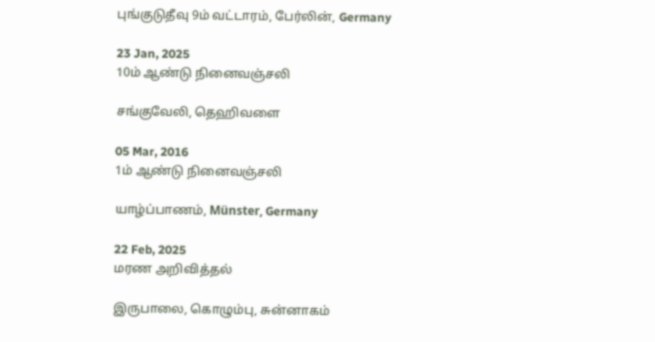புங்குடுதீவு 9ம் வட்டாரம், பேர்லின், Germany

23 Jan, 2025
10ம் ஆண்டு நினைவஞ்சலி

சங்குவேலி, தெஹிவளை

05 Mar, 2016
1ம் ஆண்டு நினைவஞ்சலி

யாழ்ப்பாணம், Münster, Germany

22 Feb, 2025
மரண அறிவித்தல்

இருபாலை, கொழும்பு, சுன்னாகம்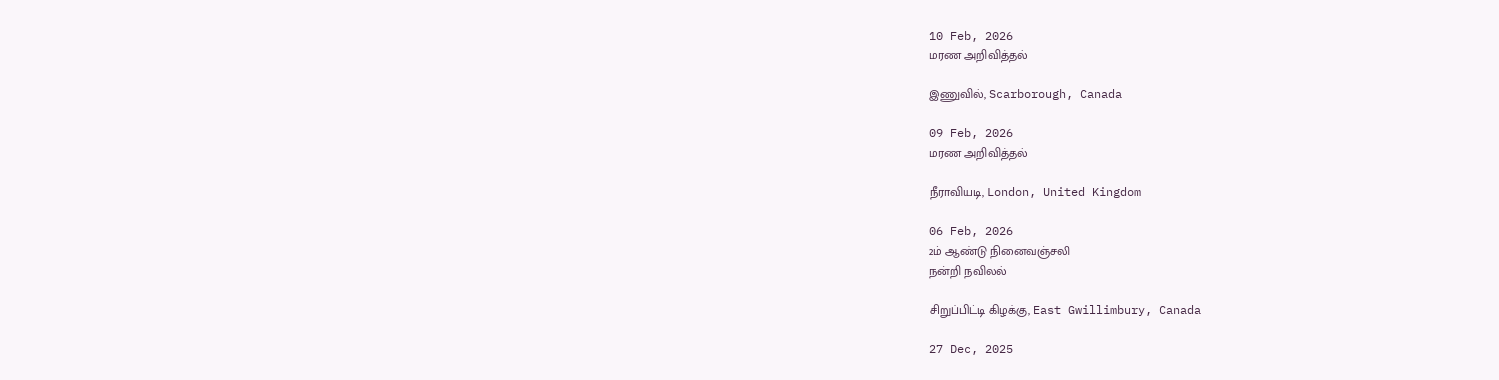10 Feb, 2026
மரண அறிவித்தல்

இணுவில், Scarborough, Canada

09 Feb, 2026
மரண அறிவித்தல்

நீராவியடி, London, United Kingdom

06 Feb, 2026
2ம் ஆண்டு நினைவஞ்சலி
நன்றி நவிலல்

சிறுப்பிட்டி கிழக்கு, East Gwillimbury, Canada

27 Dec, 2025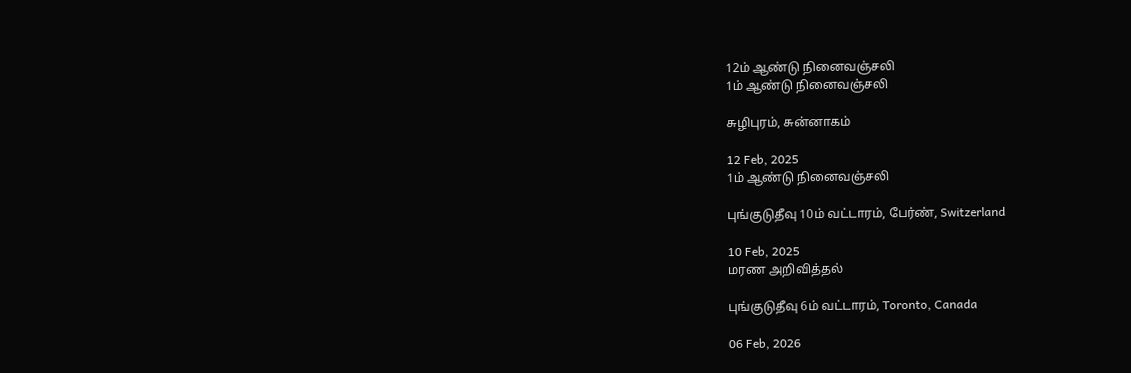12ம் ஆண்டு நினைவஞ்சலி
1ம் ஆண்டு நினைவஞ்சலி

சுழிபுரம், சுன்னாகம்

12 Feb, 2025
1ம் ஆண்டு நினைவஞ்சலி

புங்குடுதீவு 10ம் வட்டாரம், பேர்ண், Switzerland

10 Feb, 2025
மரண அறிவித்தல்

புங்குடுதீவு 6ம் வட்டாரம், Toronto, Canada

06 Feb, 2026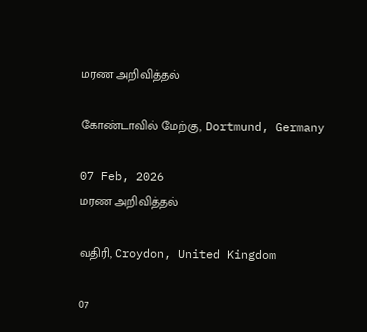மரண அறிவித்தல்

கோண்டாவில் மேற்கு, Dortmund, Germany

07 Feb, 2026
மரண அறிவித்தல்

வதிரி, Croydon, United Kingdom

07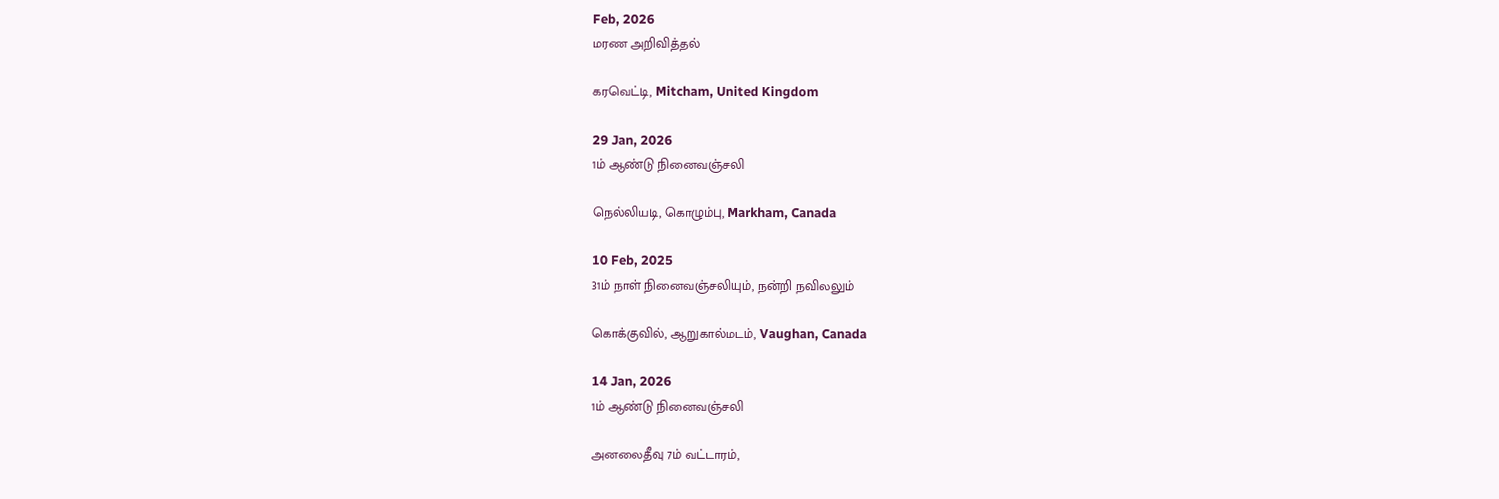Feb, 2026
மரண அறிவித்தல்

கரவெட்டி, Mitcham, United Kingdom

29 Jan, 2026
1ம் ஆண்டு நினைவஞ்சலி

நெல்லியடி, கொழும்பு, Markham, Canada

10 Feb, 2025
31ம் நாள் நினைவஞ்சலியும், நன்றி நவிலலும்

கொக்குவில், ஆறுகால்மடம், Vaughan, Canada

14 Jan, 2026
1ம் ஆண்டு நினைவஞ்சலி

அனலைதீவு 7ம் வட்டாரம்,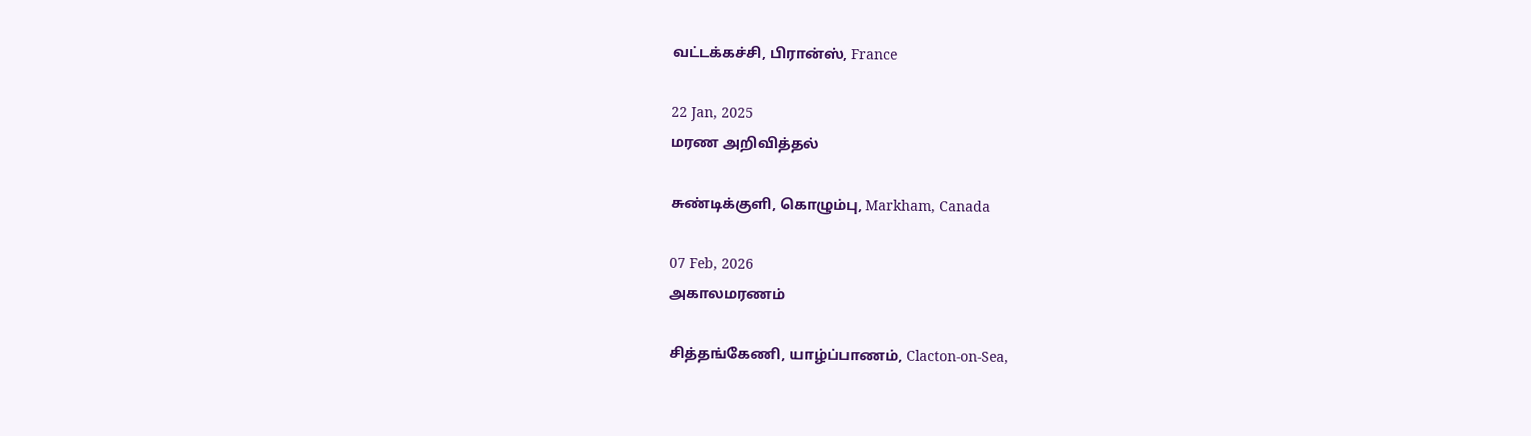வட்டக்கச்சி, பிரான்ஸ், France

22 Jan, 2025
மரண அறிவித்தல்

சுண்டிக்குளி, கொழும்பு, Markham, Canada

07 Feb, 2026
அகாலமரணம்

சித்தங்கேணி, யாழ்ப்பாணம், Clacton-on-Sea,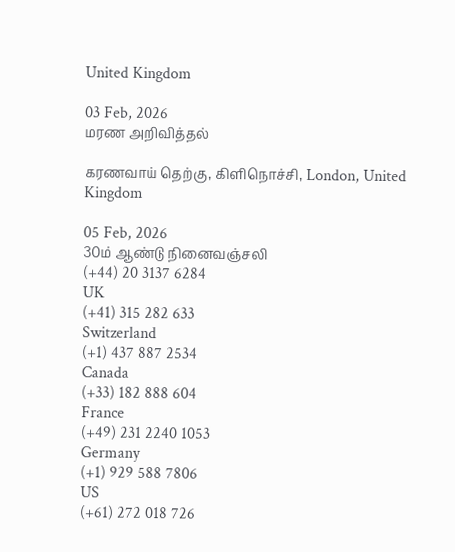United Kingdom

03 Feb, 2026
மரண அறிவித்தல்

கரணவாய் தெற்கு, கிளிநொச்சி, London, United Kingdom

05 Feb, 2026
30ம் ஆண்டு நினைவஞ்சலி
(+44) 20 3137 6284
UK
(+41) 315 282 633
Switzerland
(+1) 437 887 2534
Canada
(+33) 182 888 604
France
(+49) 231 2240 1053
Germany
(+1) 929 588 7806
US
(+61) 272 018 726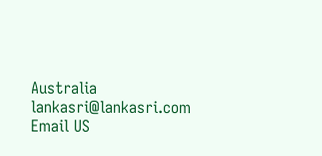Australia
lankasri@lankasri.com
Email US